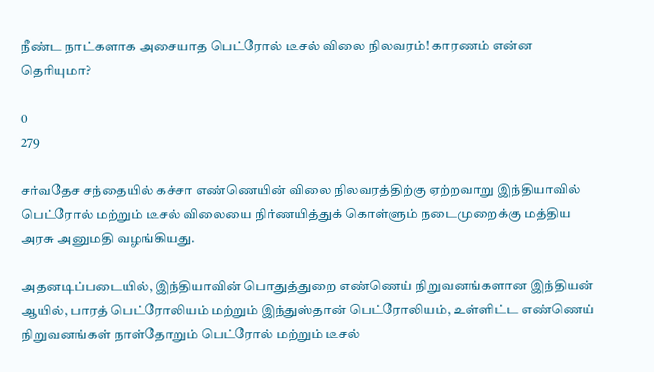நீண்ட நாட்களாக அசையாத பெட்ரோல் டீசல் விலை நிலவரம்! காரணம் என்ன தெரியுமா?

0
279

சர்வதேச சந்தையில் கச்சா எண்ணெயின் விலை நிலவரத்திற்கு ஏற்றவாறு இந்தியாவில் பெட்ரோல் மற்றும் டீசல் விலையை நிர்ணயித்துக் கொள்ளும் நடைமுறைக்கு மத்திய அரசு அனுமதி வழங்கியது.

அதனடிப்படையில், இந்தியாவின் பொதுத்துறை எண்ணெய் நிறுவனங்களான இந்தியன் ஆயில், பாரத் பெட்ரோலியம் மற்றும் இந்துஸ்தான் பெட்ரோலியம், உள்ளிட்ட எண்ணெய் நிறுவனங்கள் நாள்தோறும் பெட்ரோல் மற்றும் டீசல்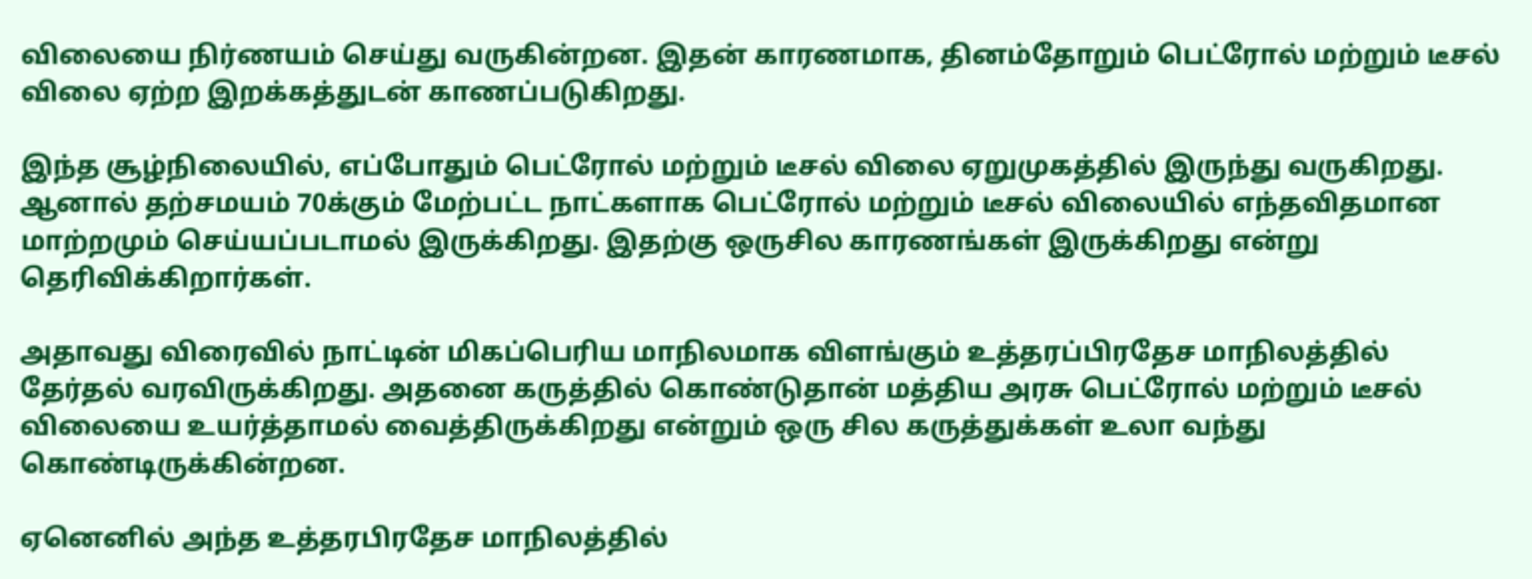விலையை நிர்ணயம் செய்து வருகின்றன. இதன் காரணமாக, தினம்தோறும் பெட்ரோல் மற்றும் டீசல் விலை ஏற்ற இறக்கத்துடன் காணப்படுகிறது.

இந்த சூழ்நிலையில், எப்போதும் பெட்ரோல் மற்றும் டீசல் விலை ஏறுமுகத்தில் இருந்து வருகிறது. ஆனால் தற்சமயம் 70க்கும் மேற்பட்ட நாட்களாக பெட்ரோல் மற்றும் டீசல் விலையில் எந்தவிதமான மாற்றமும் செய்யப்படாமல் இருக்கிறது. இதற்கு ஒருசில காரணங்கள் இருக்கிறது என்று தெரிவிக்கிறார்கள்.

அதாவது விரைவில் நாட்டின் மிகப்பெரிய மாநிலமாக விளங்கும் உத்தரப்பிரதேச மாநிலத்தில் தேர்தல் வரவிருக்கிறது. அதனை கருத்தில் கொண்டுதான் மத்திய அரசு பெட்ரோல் மற்றும் டீசல் விலையை உயர்த்தாமல் வைத்திருக்கிறது என்றும் ஒரு சில கருத்துக்கள் உலா வந்து கொண்டிருக்கின்றன.

ஏனெனில் அந்த உத்தரபிரதேச மாநிலத்தில்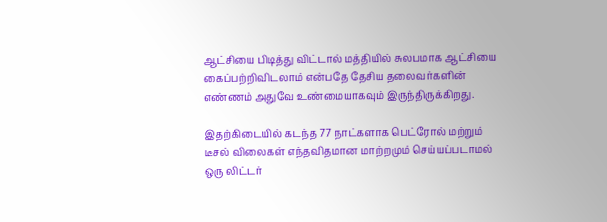ஆட்சியை பிடித்து விட்டால் மத்தியில் சுலபமாக ஆட்சியை கைப்பற்றிவிடலாம் என்பதே தேசிய தலைவர்களின் எண்ணம் அதுவே உண்மையாகவும் இருந்திருக்கிறது.

இதற்கிடையில் கடந்த 77 நாட்களாக பெட்ரோல் மற்றும் டீசல் விலைகள் எந்தவிதமான மாற்றமும் செய்யப்படாமல் ஒரு லிட்டர்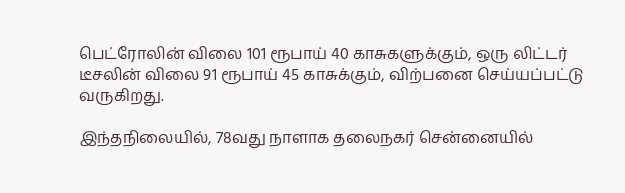பெட்ரோலின் விலை 101 ரூபாய் 40 காசுகளுக்கும், ஒரு லிட்டர் டீசலின் விலை 91 ரூபாய் 45 காசுக்கும், விற்பனை செய்யப்பட்டு வருகிறது.

இந்தநிலையில், 78வது நாளாக தலைநகர் சென்னையில்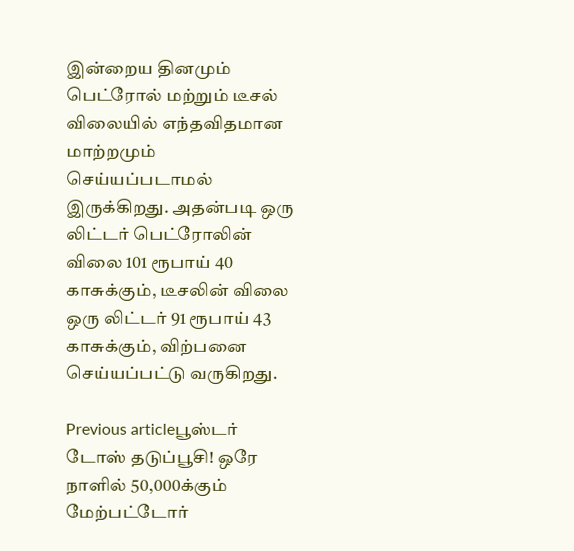இன்றைய தினமும் பெட்ரோல் மற்றும் டீசல் விலையில் எந்தவிதமான மாற்றமும் செய்யப்படாமல் இருக்கிறது. அதன்படி ஒரு லிட்டர் பெட்ரோலின் விலை 101 ரூபாய் 40 காசுக்கும், டீசலின் விலை ஒரு லிட்டர் 91 ரூபாய் 43 காசுக்கும், விற்பனை செய்யப்பட்டு வருகிறது.

Previous articleபூஸ்டர் டோஸ் தடுப்பூசி! ஒரே நாளில் 50,000க்கும் மேற்பட்டோர்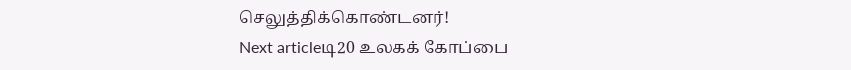செலுத்திக்கொண்டனர்!
Next articleடி20 உலகக் கோப்பை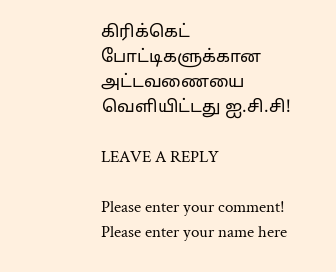கிரிக்கெட் போட்டிகளுக்கான அட்டவணையை வெளியிட்டது ஐ.சி.சி!

LEAVE A REPLY

Please enter your comment!
Please enter your name here